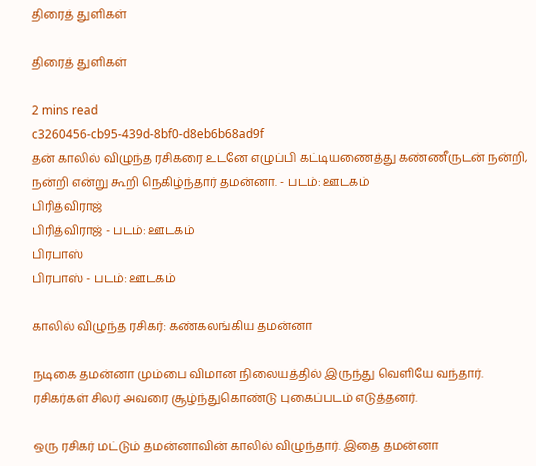திரைத் துளிகள்

திரைத் துளிகள்

2 mins read
c3260456-cb95-439d-8bf0-d8eb6b68ad9f
தன் காலில் விழுந்த ரசிகரை உடனே எழுப்பி கட்டியணைத்து கண்ணீருடன் நன்றி, நன்றி என்று கூறி நெகிழ்ந்தார் தமன்னா. - படம்: ஊடகம்
பிரித்விராஜ்
பிரித்விராஜ் - படம்: ஊடகம்
பிரபாஸ்
பிரபாஸ் - படம்: ஊடகம்

காலில் விழுந்த ரசிகர்: கண்கலங்கிய தமன்னா

நடிகை தமன்னா மும்பை விமான நிலையத்தில் இருந்து வெளியே வந்தார். ரசிகர்கள் சிலர் அவரை சூழ்ந்துகொண்டு புகைப்படம் எடுத்தனர்.

ஒரு ரசிகர் மட்டும் தமன்னாவின் காலில் விழுந்தார். இதை தமன்னா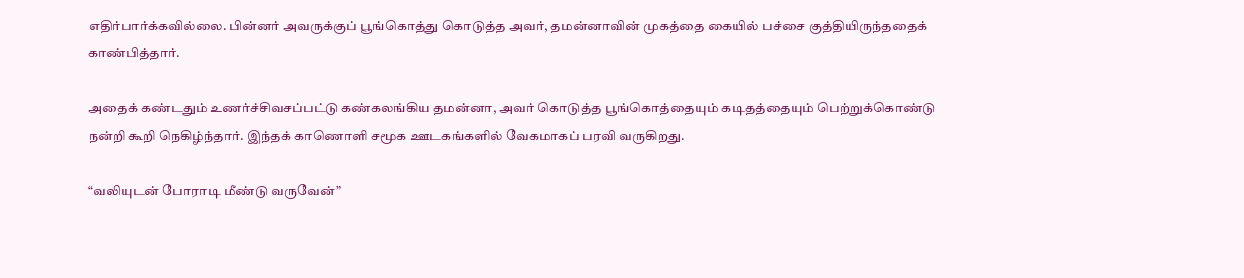எதிர்பார்க்கவில்லை. பின்னர் அவருக்குப் பூங்கொத்து கொடுத்த அவர், தமன்னாவின் முகத்தை கையில் பச்சை குத்தியிருந்ததைக் காண்பித்தார்.

அதைக் கண்டதும் உணர்ச்சிவசப்பட்டு கண்கலங்கிய தமன்னா, அவர் கொடுத்த பூங்கொத்தையும் கடிதத்தையும் பெற்றுக்கொண்டு நன்றி கூறி நெகிழ்ந்தார். இந்தக் காணொளி சமூக ஊடகங்களில் வேகமாகப் பரவி வருகிறது.

“வலியுடன் போராடி மீண்டு வருவேன்”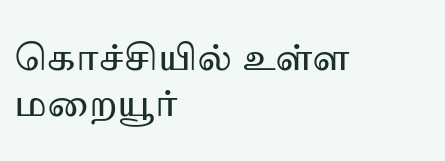கொச்சியில் உள்ள மறையூர்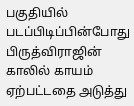பகுதியில் படப்பிடிப்பின்போது பிருத்விராஜின் காலில் காயம் ஏற்பட்டதை அடுத்து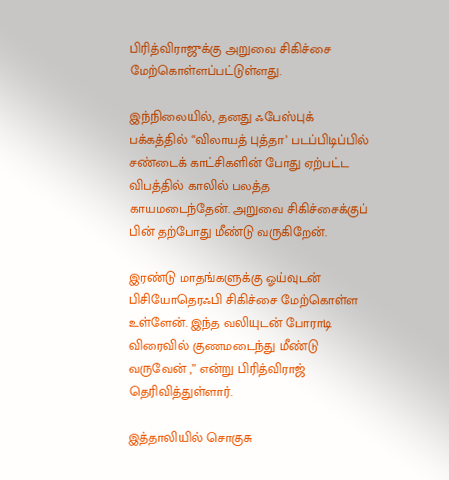பிரித்விராஜுக்கு அறுவை சிகிச்சை மேற்கொள்ளப்பட்டுள்ளது.

இந்நிலையில், தனது ஃபேஸ்புக் பக்கத்தில் “விலாயத் புத்தா’ படப்பிடிப்பில் சண்டைக் காட்சிகளின் போது ஏற்பட்ட விபத்தில் காலில் பலத்த காயமடைந்தேன். அறுவை சிகிச்சைக்குப் பின் தற்போது மீண்டு வருகிறேன்.

இரண்டு மாதங்களுக்கு ஓய்வுடன் பிசியோதெரஃபி சிகிச்சை மேற்கொள்ள உள்ளேன். இந்த வலியுடன் போராடி விரைவில் குணமடைந்து மீண்டு வருவேன் ,” என்று பிரித்விராஜ் தெரிவித்துள்ளார்.

இத்தாலியில் சொகுசு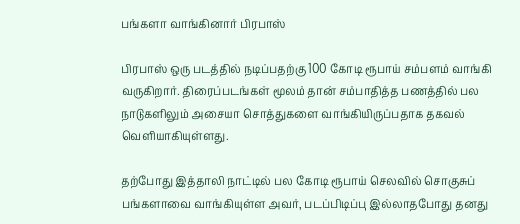பங்களா வாங்கினார் பிரபாஸ்

பிரபாஸ் ஒரு படத்தில் நடிப்பதற்கு 100 கோடி ரூபாய் சம்பளம் வாங்கி வருகிறார். திரைப்படங்கள் மூலம் தான் சம்பாதித்த பணத்தில் பல நாடுகளிலும் அசையா சொத்துகளை வாங்கியிருப்பதாக தகவல் வெளியாகியுள்ளது.

தற்போது இத்தாலி நாட்டில் பல கோடி ரூபாய் செலவில் சொகுசுப் பங்களாவை வாங்கியுள்ள அவர், படப்பிடிப்பு இல்லாதபோது தனது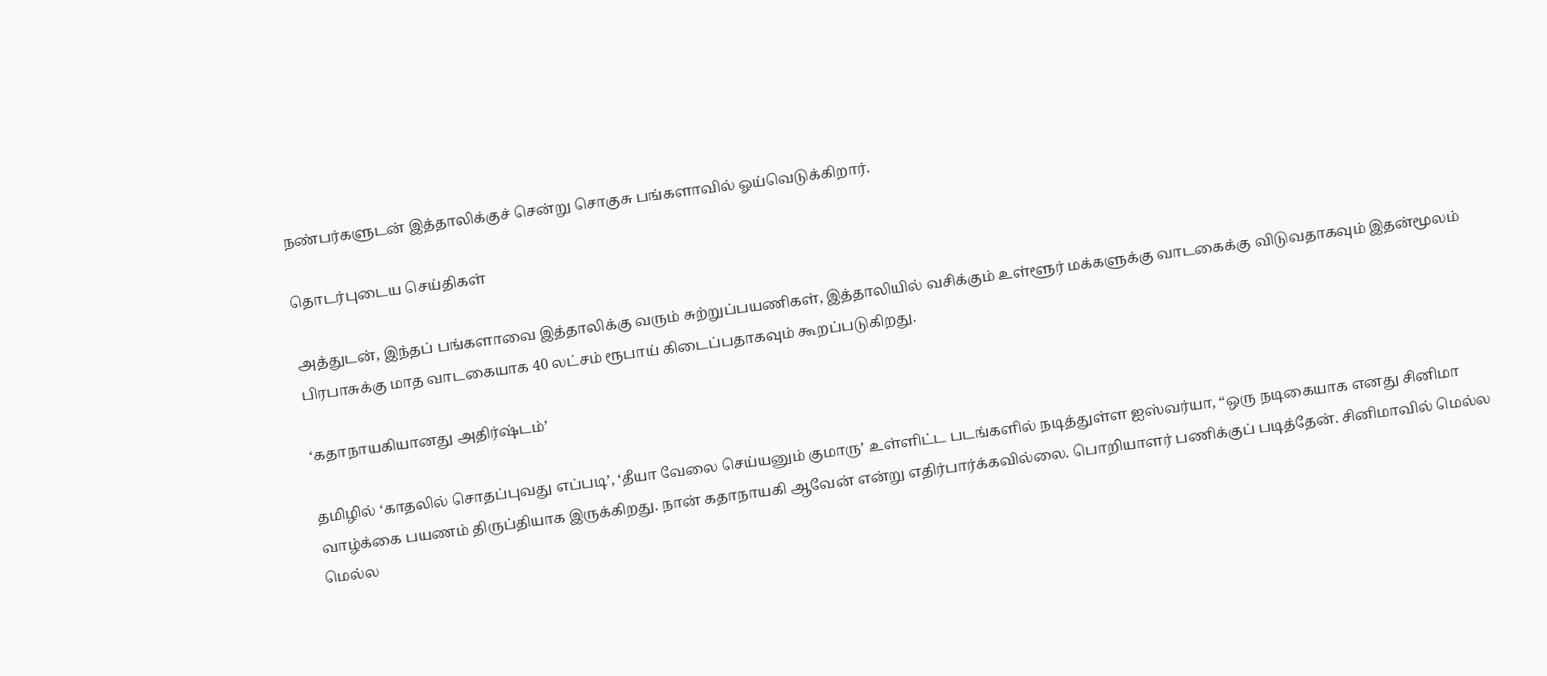நண்பர்களுடன் இத்தாலிக்குச் சென்று சொகுசு பங்களாவில் ஓய்வெடுக்கிறார்.

தொடர்புடைய செய்திகள்

அத்துடன், இந்தப் பங்களாவை இத்தாலிக்கு வரும் சுற்றுப்பயணிகள், இத்தாலியில் வசிக்கும் உள்ளூர் மக்களுக்கு வாடகைக்கு விடுவதாகவும் இதன்மூலம் பிரபாசுக்கு மாத வாடகையாக 40 லட்சம் ரூபாய் கிடைப்பதாகவும் கூறப்படுகிறது.

‘கதாநாயகியானது அதிர்ஷ்டம்’

தமிழில் ‘காதலில் சொதப்புவது எப்படி’, ‘தீயா வேலை செய்யனும் குமாரு’ உள்ளிட்ட படங்களில் நடித்துள்ள ஐஸ்வர்யா, “ஒரு நடிகையாக எனது சினிமா வாழ்க்கை பயணம் திருப்தியாக இருக்கிறது. நான் கதாநாயகி ஆவேன் என்று எதிர்பார்க்கவில்லை. பொறியாளர் பணிக்குப் படித்தேன். சினிமாவில் மெல்ல மெல்ல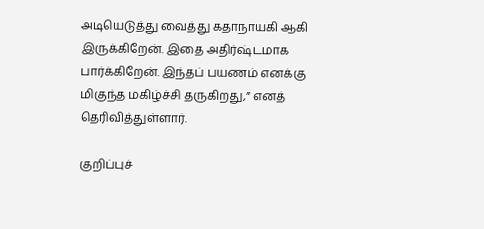அடியெடுத்து வைத்து கதாநாயகி ஆகி இருக்கிறேன். இதை அதிர்ஷ்டமாக பார்க்கிறேன். இந்தப் பயணம் எனக்கு மிகுந்த மகிழ்ச்சி தருகிறது,” எனத் தெரிவித்துள்ளார்.

குறிப்புச்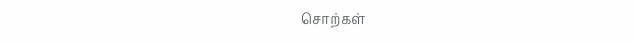சொற்கள்